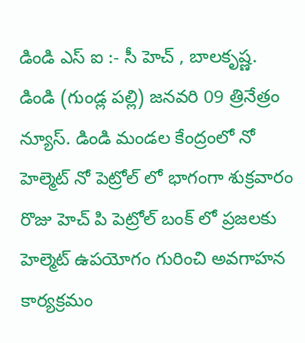డిండి ఎస్ ఐ :- సీ హెచ్ , బాలకృష్ణ.
డిండి (గుండ్ల పల్లి) జనవరి 09 త్రినేత్రం న్యూస్. డిండి మండల కేంద్రంలో నో హెల్మెట్ నో పెట్రోల్ లో భాగంగా శుక్రవారం రొజు హెచ్ పి పెట్రోల్ బంక్ లో ప్రజలకు హెల్మెట్ ఉపయోగం గురించి అవగాహన కార్యక్రమం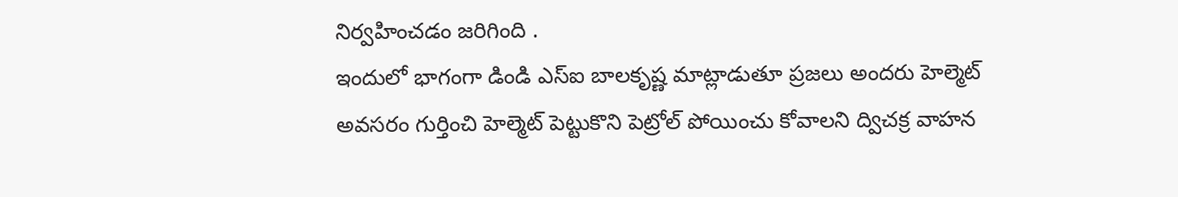నిర్వహించడం జరిగింది .
ఇందులో భాగంగా డిండి ఎస్ఐ బాలకృష్ణ మాట్లాడుతూ ప్రజలు అందరు హెల్మెట్ అవసరం గుర్తించి హెల్మెట్ పెట్టుకొని పెట్రోల్ పోయించు కోవాలని ద్విచక్ర వాహన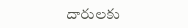దారులకు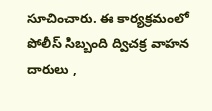సూచించారు. ఈ కార్యక్రమంలో పోలీస్ సిబ్బంది ద్విచక్ర వాహన దారులు ,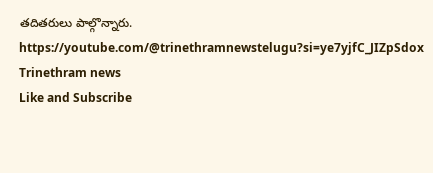తదితరులు పాల్గొన్నారు.
https://youtube.com/@trinethramnewstelugu?si=ye7yjfC_JIZpSdox
Trinethram news
Like and Subscribe